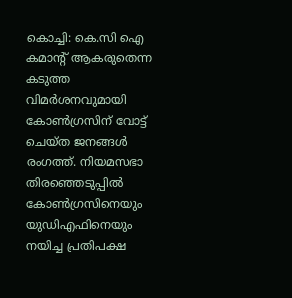കൊച്ചി: കെ.സി ഐ കമാന്റ് ആകരുതെന്ന കടുത്ത വിമർശനവുമായി കോൺഗ്രസിന് വോട്ട് ചെയ്ത ജനങ്ങൾ രംഗത്ത്. നിയമസഭാ തിരഞ്ഞെടുപ്പിൽ കോൺഗ്രസിനെയും യുഡിഎഫിനെയും നയിച്ച പ്രതിപക്ഷ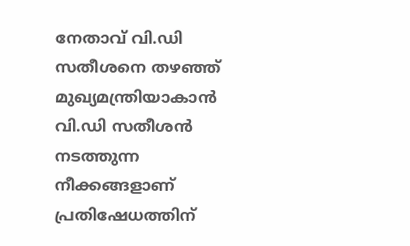നേതാവ് വി.ഡി സതീശനെ തഴഞ്ഞ് മുഖ്യമന്ത്രിയാകാൻ വി.ഡി സതീശൻ നടത്തുന്ന നീക്കങ്ങളാണ് പ്രതിഷേധത്തിന്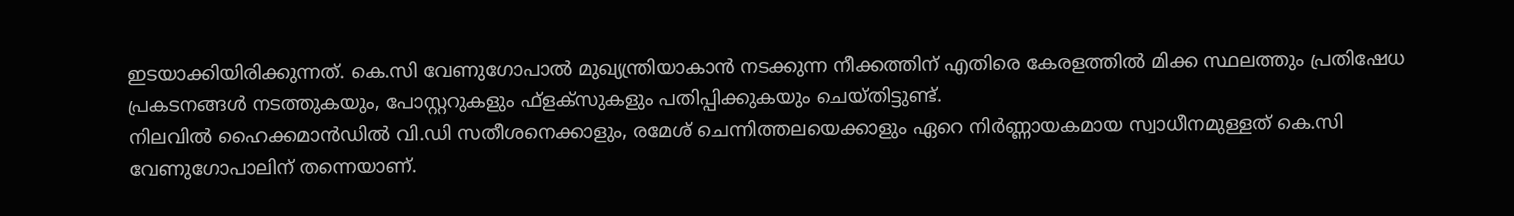ഇടയാക്കിയിരിക്കുന്നത്. കെ.സി വേണുഗോപാൽ മുഖ്യന്ത്രിയാകാൻ നടക്കുന്ന നീക്കത്തിന് എതിരെ കേരളത്തിൽ മിക്ക സ്ഥലത്തും പ്രതിഷേധ പ്രകടനങ്ങൾ നടത്തുകയും, പോസ്റ്ററുകളും ഫ്ളക്സുകളും പതിപ്പിക്കുകയും ചെയ്തിട്ടുണ്ട്.
നിലവിൽ ഹൈക്കമാൻഡിൽ വി.ഡി സതീശനെക്കാളും, രമേശ് ചെന്നിത്തലയെക്കാളും ഏറെ നിർണ്ണായകമായ സ്വാധീനമുള്ളത് കെ.സി വേണുഗോപാലിന് തന്നെയാണ്.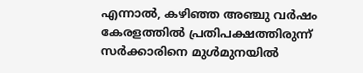എന്നാൽ, കഴിഞ്ഞ അഞ്ചു വർഷം കേരളത്തിൽ പ്രതിപക്ഷത്തിരുന്ന് സർക്കാരിനെ മുൾമുനയിൽ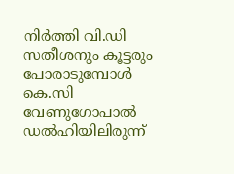നിർത്തി വി.ഡി സതീശനും കൂട്ടരും പോരാടുമ്പോൾ കെ.സി വേണുഗോപാൽ ഡൽഹിയിലിരുന്ന്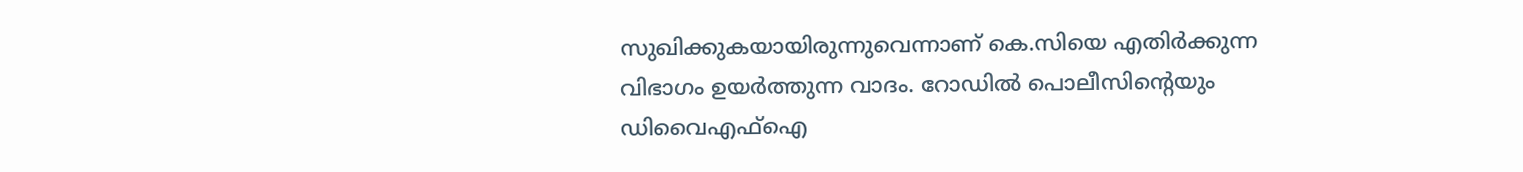സുഖിക്കുകയായിരുന്നുവെന്നാണ് കെ.സിയെ എതിർക്കുന്ന വിഭാഗം ഉയർത്തുന്ന വാദം. റോഡിൽ പൊലീസിന്റെയും ഡിവൈഎഫ്ഐ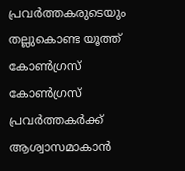പ്രവർത്തകരുടെയും തല്ലുകൊണ്ട യൂത്ത് കോൺഗ്രസ് കോൺഗ്രസ് പ്രവർത്തകർക്ക് ആശ്വാസമാകാൻ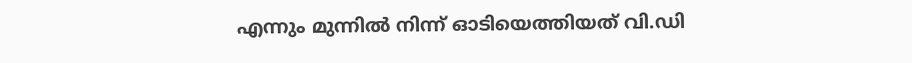എന്നും മുന്നിൽ നിന്ന് ഓടിയെത്തിയത് വി.ഡി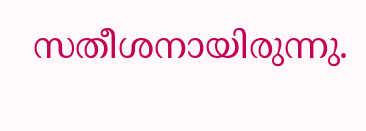സതീശനായിരുന്നു.